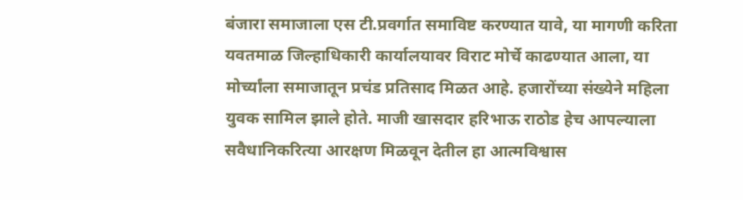बंजारा समाजाला एस टी.प्रवर्गात समाविष्ट करण्यात यावे, या मागणी करिता यवतमाळ जिल्हाधिकारी कार्यालयावर विराट मोर्चे काढण्यात आला, या मोर्च्यांला समाजातून प्रचंड प्रतिसाद मिळत आहे. हजारोंच्या संख्येने महिला युवक सामिल झाले होते. माजी खासदार हरिभाऊ राठोड हेच आपल्याला सवैधानिकरित्या आरक्षण मिळवून देतील हा आत्मविश्वास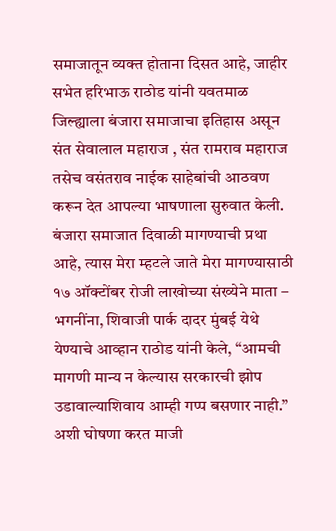समाजातून व्यक्त होताना दिसत आहे, जाहीर सभेत हरिभाऊ राठोड यांनी यवतमाळ जिल्ह्याला बंजारा समाजाचा इतिहास असून संत सेवालाल महाराज , संत रामराव महाराज तसेच वसंतराव नाईक साहेबांची आठवण करून देत आपल्या भाषणाला सुरुवात केली.
बंजारा समाजात दिवाळी मागण्याची प्रथा आहे, त्यास मेरा म्हटले जाते मेरा मागण्यासाठी १७ ऑक्टोंबर रोजी लाखोच्या संख्येने माता – भगनींना, शिवाजी पार्क दादर मुंबई येथे येण्याचे आव्हान राठोड यांनी केले, “आमची मागणी मान्य न केल्यास सरकारची झोप उडावाल्याशिवाय आम्ही गप्प बसणार नाही.” अशी घोषणा करत माजी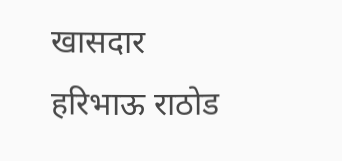खासदार हरिभाऊ राठोड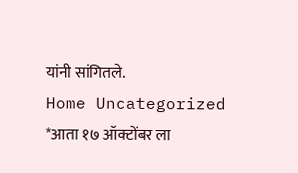यांनी सांगितले.
Home Uncategorized *आता १७ ऑक्टोंबर ला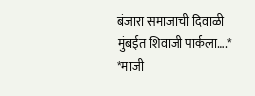बंजारा समाजाची दिवाळी मुंबईत शिवाजी पार्कला….* *माजी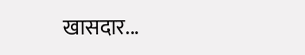खासदार...